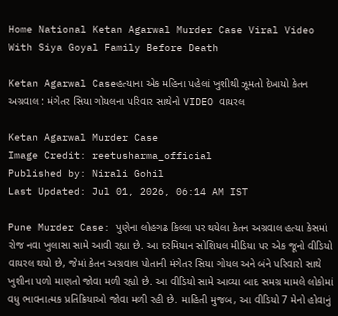Home National Ketan Agarwal Murder Case Viral Video With Siya Goyal Family Before Death

Ketan Agarwal Caseહત્યાના એક મહિના પહેલાં ખુશીથી ઝૂમતો દેખાયો કેતન અગ્રવાલ : મંગેતર સિયા ગોયલના પરિવાર સાથેનો VIDEO વાયરલ

Ketan Agarwal Murder Case
Image Credit: reetusharma_official
Published by: Nirali Gohil
Last Updated: Jul 01, 2026, 06:14 AM IST

Pune Murder Case: પુણેના લોહગઢ કિલ્લા પર થયેલા કેતન અગ્રવાલ હત્યા કેસમાં રોજ નવા ખુલાસા સામે આવી રહ્યા છે. આ દરમિયાન સોશિયલ મીડિયા પર એક જૂનો વીડિયો વાયરલ થયો છે, જેમાં કેતન અગ્રવાલ પોતાની મંગેતર સિયા ગોયલ અને બંને પરિવારો સાથે ખુશીના પળો માણતો જોવા મળી રહ્યો છે. આ વીડિયો સામે આવ્યા બાદ સમગ્ર મામલે લોકોમાં વધુ ભાવનાત્મક પ્રતિક્રિયાઓ જોવા મળી રહી છે. માહિતી મુજબ, આ વીડિયો 7 મેનો હોવાનું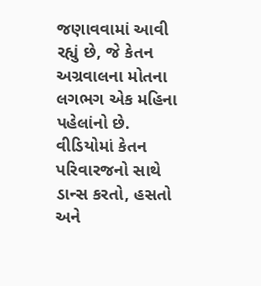જણાવવામાં આવી રહ્યું છે, જે કેતન અગ્રવાલના મોતના લગભગ એક મહિના પહેલાંનો છે. વીડિયોમાં કેતન પરિવારજનો સાથે ડાન્સ કરતો, હસતો અને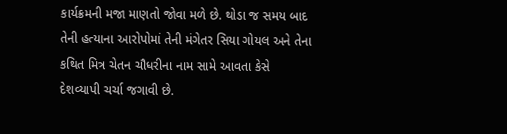કાર્યક્રમની મજા માણતો જોવા મળે છે. થોડા જ સમય બાદ તેની હત્યાના આરોપોમાં તેની મંગેતર સિયા ગોયલ અને તેના કથિત મિત્ર ચેતન ચૌધરીના નામ સામે આવતા કેસે દેશવ્યાપી ચર્ચા જગાવી છે.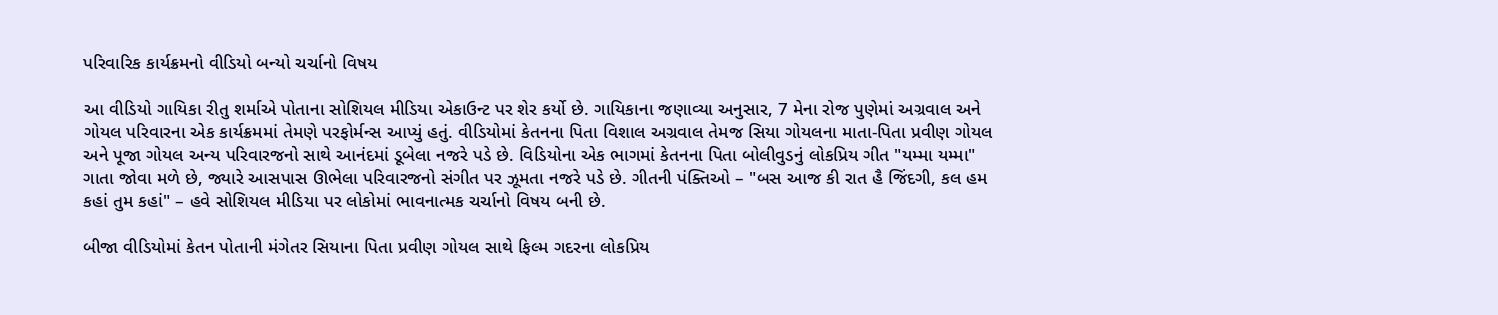પરિવારિક કાર્યક્રમનો વીડિયો બન્યો ચર્ચાનો વિષય

આ વીડિયો ગાયિકા રીતુ શર્માએ પોતાના સોશિયલ મીડિયા એકાઉન્ટ પર શેર કર્યો છે. ગાયિકાના જણાવ્યા અનુસાર, 7 મેના રોજ પુણેમાં અગ્રવાલ અને ગોયલ પરિવારના એક કાર્યક્રમમાં તેમણે પરફોર્મન્સ આપ્યું હતું. વીડિયોમાં કેતનના પિતા વિશાલ અગ્રવાલ તેમજ સિયા ગોયલના માતા-પિતા પ્રવીણ ગોયલ અને પૂજા ગોયલ અન્ય પરિવારજનો સાથે આનંદમાં ડૂબેલા નજરે પડે છે. વિડિયોના એક ભાગમાં કેતનના પિતા બોલીવુડનું લોકપ્રિય ગીત "યમ્મા યમ્મા" ગાતા જોવા મળે છે, જ્યારે આસપાસ ઊભેલા પરિવારજનો સંગીત પર ઝૂમતા નજરે પડે છે. ગીતની પંક્તિઓ – "બસ આજ કી રાત હૈ જિંદગી, કલ હમ કહાં તુમ કહાં" – હવે સોશિયલ મીડિયા પર લોકોમાં ભાવનાત્મક ચર્ચાનો વિષય બની છે.

બીજા વીડિયોમાં કેતન પોતાની મંગેતર સિયાના પિતા પ્રવીણ ગોયલ સાથે ફિલ્મ ગદરના લોકપ્રિય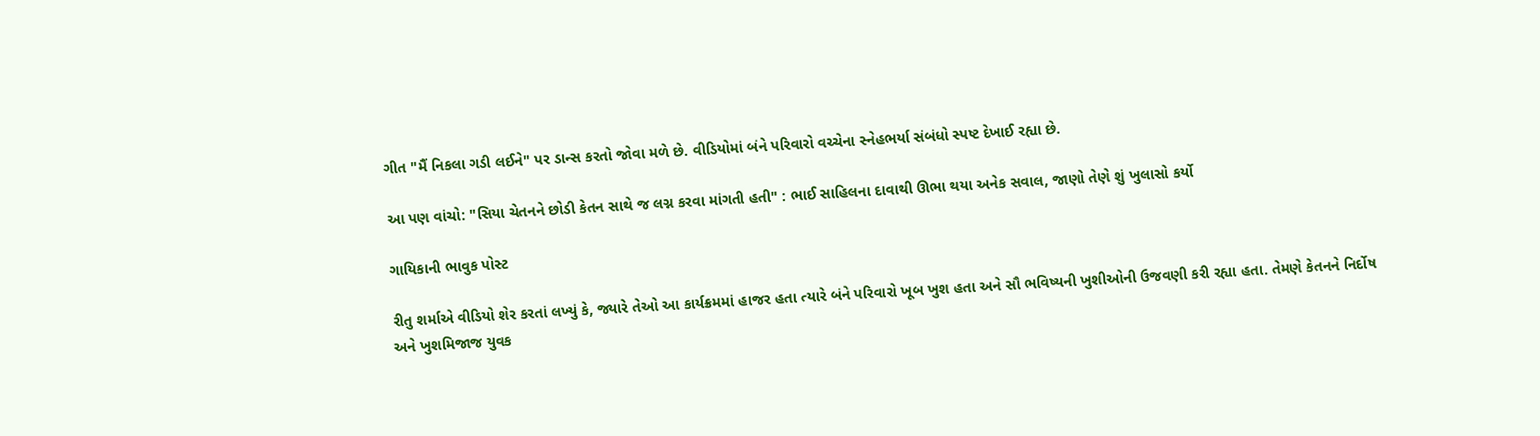ગીત "મૈં નિકલા ગડી લઈને" પર ડાન્સ કરતો જોવા મળે છે. વીડિયોમાં બંને પરિવારો વચ્ચેના સ્નેહભર્યા સંબંધો સ્પષ્ટ દેખાઈ રહ્યા છે.

આ પણ વાંચો: "સિયા ચેતનને છોડી કેતન સાથે જ લગ્ન કરવા માંગતી હતી" : ભાઈ સાહિલના દાવાથી ઊભા થયા અનેક સવાલ, જાણો તેણે શું ખુલાસો કર્યો

ગાયિકાની ભાવુક પોસ્ટ

રીતુ શર્માએ વીડિયો શેર કરતાં લખ્યું કે, જ્યારે તેઓ આ કાર્યક્રમમાં હાજર હતા ત્યારે બંને પરિવારો ખૂબ ખુશ હતા અને સૌ ભવિષ્યની ખુશીઓની ઉજવણી કરી રહ્યા હતા. તેમણે કેતનને નિર્દોષ અને ખુશમિજાજ યુવક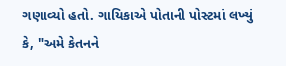ગણાવ્યો હતો. ગાયિકાએ પોતાની પોસ્ટમાં લખ્યું કે, "અમે કેતનને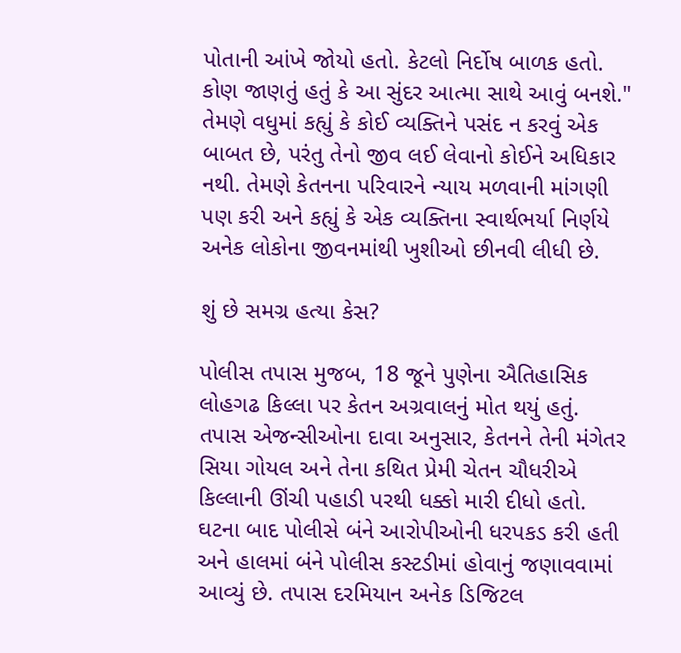પોતાની આંખે જોયો હતો. કેટલો નિર્દોષ બાળક હતો. કોણ જાણતું હતું કે આ સુંદર આત્મા સાથે આવું બનશે." તેમણે વધુમાં કહ્યું કે કોઈ વ્યક્તિને પસંદ ન કરવું એક બાબત છે, પરંતુ તેનો જીવ લઈ લેવાનો કોઈને અધિકાર નથી. તેમણે કેતનના પરિવારને ન્યાય મળવાની માંગણી પણ કરી અને કહ્યું કે એક વ્યક્તિના સ્વાર્થભર્યા નિર્ણયે અનેક લોકોના જીવનમાંથી ખુશીઓ છીનવી લીધી છે.

શું છે સમગ્ર હત્યા કેસ?

પોલીસ તપાસ મુજબ, 18 જૂને પુણેના ઐતિહાસિક લોહગઢ કિલ્લા પર કેતન અગ્રવાલનું મોત થયું હતું. તપાસ એજન્સીઓના દાવા અનુસાર, કેતનને તેની મંગેતર સિયા ગોયલ અને તેના કથિત પ્રેમી ચેતન ચૌધરીએ કિલ્લાની ઊંચી પહાડી પરથી ધક્કો મારી દીધો હતો. ઘટના બાદ પોલીસે બંને આરોપીઓની ધરપકડ કરી હતી અને હાલમાં બંને પોલીસ કસ્ટડીમાં હોવાનું જણાવવામાં આવ્યું છે. તપાસ દરમિયાન અનેક ડિજિટલ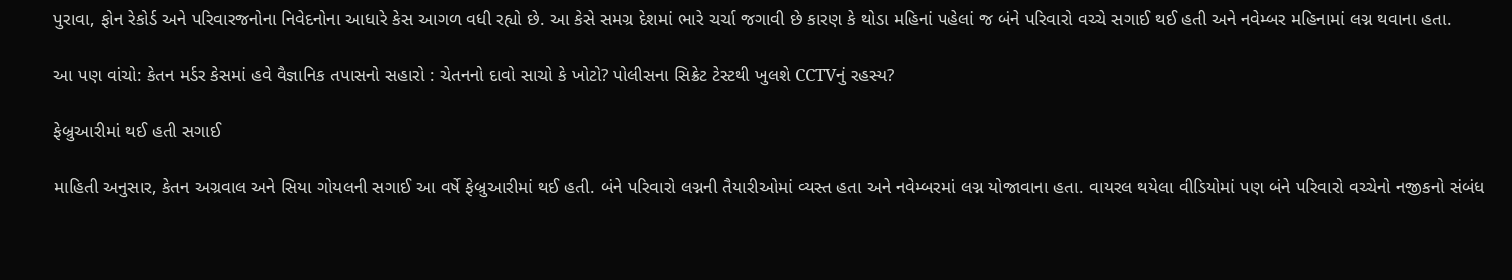પુરાવા, ફોન રેકોર્ડ અને પરિવારજનોના નિવેદનોના આધારે કેસ આગળ વધી રહ્યો છે. આ કેસે સમગ્ર દેશમાં ભારે ચર્ચા જગાવી છે કારણ કે થોડા મહિનાં પહેલાં જ બંને પરિવારો વચ્ચે સગાઈ થઈ હતી અને નવેમ્બર મહિનામાં લગ્ન થવાના હતા.

આ પણ વાંચો: કેતન મર્ડર કેસમાં હવે વૈજ્ઞાનિક તપાસનો સહારો : ચેતનનો દાવો સાચો કે ખોટો? પોલીસના સિક્રેટ ટેસ્ટથી ખુલશે CCTVનું રહસ્ય?

ફેબ્રુઆરીમાં થઈ હતી સગાઈ

માહિતી અનુસાર, કેતન અગ્રવાલ અને સિયા ગોયલની સગાઈ આ વર્ષે ફેબ્રુઆરીમાં થઈ હતી. બંને પરિવારો લગ્નની તૈયારીઓમાં વ્યસ્ત હતા અને નવેમ્બરમાં લગ્ન યોજાવાના હતા. વાયરલ થયેલા વીડિયોમાં પણ બંને પરિવારો વચ્ચેનો નજીકનો સંબંધ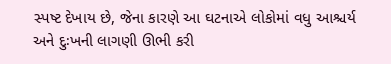સ્પષ્ટ દેખાય છે, જેના કારણે આ ઘટનાએ લોકોમાં વધુ આશ્ચર્ય અને દુઃખની લાગણી ઊભી કરી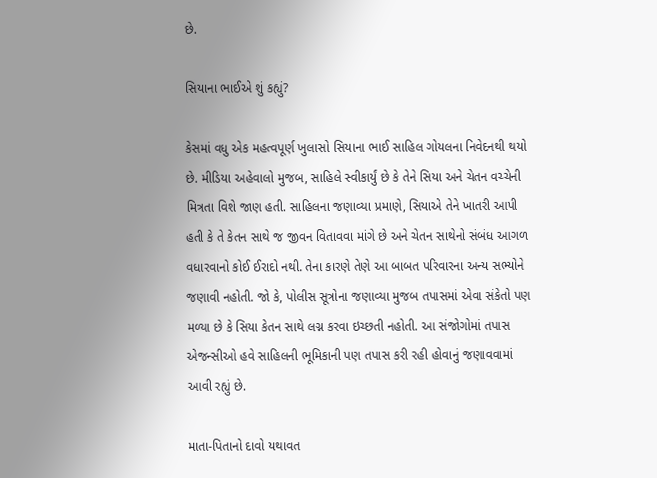છે.

સિયાના ભાઈએ શું કહ્યું?

કેસમાં વધુ એક મહત્વપૂર્ણ ખુલાસો સિયાના ભાઈ સાહિલ ગોયલના નિવેદનથી થયો છે. મીડિયા અહેવાલો મુજબ, સાહિલે સ્વીકાર્યું છે કે તેને સિયા અને ચેતન વચ્ચેની મિત્રતા વિશે જાણ હતી. સાહિલના જણાવ્યા પ્રમાણે, સિયાએ તેને ખાતરી આપી હતી કે તે કેતન સાથે જ જીવન વિતાવવા માંગે છે અને ચેતન સાથેનો સંબંધ આગળ વધારવાનો કોઈ ઈરાદો નથી. તેના કારણે તેણે આ બાબત પરિવારના અન્ય સભ્યોને જણાવી નહોતી. જો કે, પોલીસ સૂત્રોના જણાવ્યા મુજબ તપાસમાં એવા સંકેતો પણ મળ્યા છે કે સિયા કેતન સાથે લગ્ન કરવા ઇચ્છતી નહોતી. આ સંજોગોમાં તપાસ એજન્સીઓ હવે સાહિલની ભૂમિકાની પણ તપાસ કરી રહી હોવાનું જણાવવામાં આવી રહ્યું છે.

માતા-પિતાનો દાવો યથાવત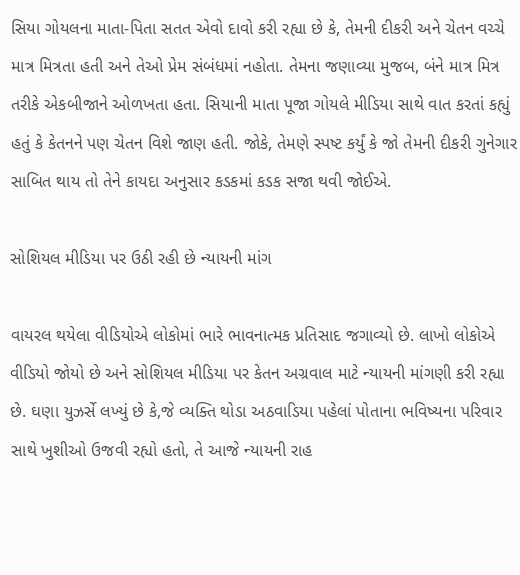સિયા ગોયલના માતા-પિતા સતત એવો દાવો કરી રહ્યા છે કે, તેમની દીકરી અને ચેતન વચ્ચે માત્ર મિત્રતા હતી અને તેઓ પ્રેમ સંબંધમાં નહોતા. તેમના જણાવ્યા મુજબ, બંને માત્ર મિત્ર તરીકે એકબીજાને ઓળખતા હતા. સિયાની માતા પૂજા ગોયલે મીડિયા સાથે વાત કરતાં કહ્યું હતું કે કેતનને પણ ચેતન વિશે જાણ હતી. જોકે, તેમણે સ્પષ્ટ કર્યું કે જો તેમની દીકરી ગુનેગાર સાબિત થાય તો તેને કાયદા અનુસાર કડકમાં કડક સજા થવી જોઈએ.

સોશિયલ મીડિયા પર ઉઠી રહી છે ન્યાયની માંગ

વાયરલ થયેલા વીડિયોએ લોકોમાં ભારે ભાવનાત્મક પ્રતિસાદ જગાવ્યો છે. લાખો લોકોએ વીડિયો જોયો છે અને સોશિયલ મીડિયા પર કેતન અગ્રવાલ માટે ન્યાયની માંગણી કરી રહ્યા છે. ઘણા યુઝર્સે લખ્યું છે કે,જે વ્યક્તિ થોડા અઠવાડિયા પહેલાં પોતાના ભવિષ્યના પરિવાર સાથે ખુશીઓ ઉજવી રહ્યો હતો, તે આજે ન્યાયની રાહ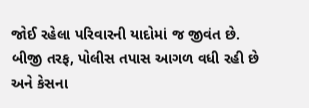જોઈ રહેલા પરિવારની યાદોમાં જ જીવંત છે. બીજી તરફ, પોલીસ તપાસ આગળ વધી રહી છે અને કેસના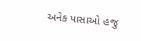અનેક પાસાઓ હજુ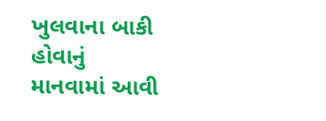ખુલવાના બાકી હોવાનું માનવામાં આવી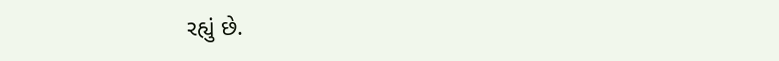રહ્યું છે.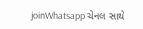joinWhatsapp ચેનલ સાથે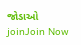જોડાઓ
joinJoin Now